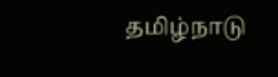தமிழ்நாடு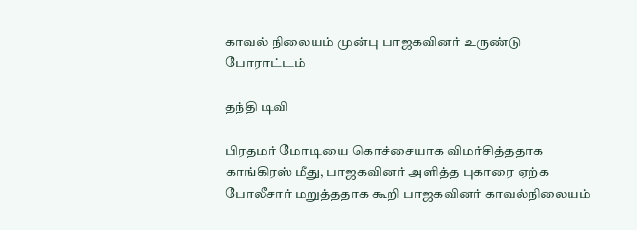காவல் நிலையம் முன்பு பாஜகவினர் உருண்டு போராட்டம்

தந்தி டிவி

பிரதமர் மோடியை கொச்சையாக விமர்சித்ததாக காங்கிரஸ் மீது, பாஜகவினர் அளித்த புகாரை ஏற்க போலீசார் மறுத்ததாக கூறி பாஜகவினர் காவல்நிலையம்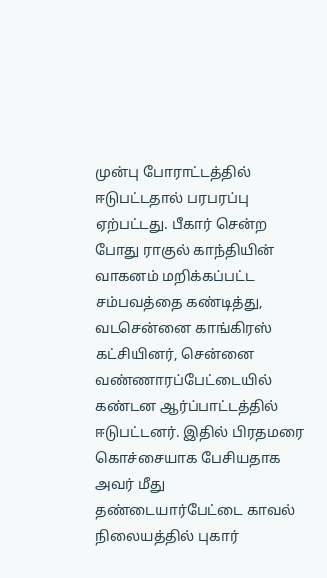முன்பு போராட்டத்தில் ஈடுபட்டதால் பரபரப்பு ஏற்பட்டது. பீகார் சென்ற போது ராகுல் காந்தியின் வாகனம் மறிக்கப்பட்ட சம்பவத்தை கண்டித்து, வடசென்னை காங்கிரஸ் கட்சியினர், சென்னை வண்ணாரப்பேட்டையில் கண்டன ஆர்ப்பாட்டத்தில் ஈடுபட்டனர். இதில் பிரதமரை கொச்சையாக பேசியதாக அவர் மீது தண்டையார்பேட்டை காவல் நிலையத்தில் புகார்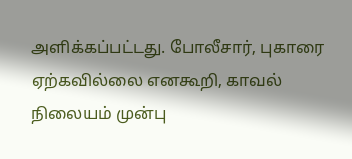அளிக்கப்பட்டது. போலீசார், புகாரை ஏற்கவில்லை எனகூறி, காவல் நிலையம் முன்பு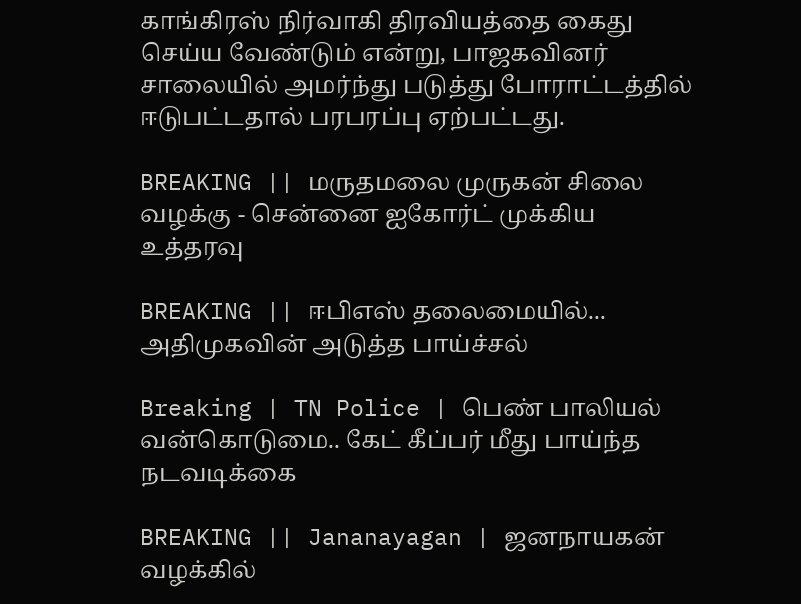காங்கிரஸ் நிர்வாகி திரவியத்தை கைது செய்ய வேண்டும் என்று, பாஜகவினர் சாலையில் அமர்ந்து படுத்து போராட்டத்தில் ஈடுபட்டதால் பரபரப்பு ஏற்பட்டது.

BREAKING || மருதமலை முருகன் சிலை வழக்கு - சென்னை ஐகோர்ட் முக்கிய உத்தரவு

BREAKING || ஈபிஎஸ் தலைமையில்... அதிமுகவின் அடுத்த பாய்ச்சல்

Breaking | TN Police | பெண் பாலியல் வன்கொடுமை.. கேட் கீப்பர் மீது பாய்ந்த நடவடிக்கை

BREAKING || Jananayagan | ஜனநாயகன் வழக்கில்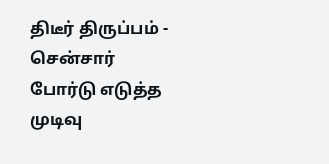திடீர் திருப்பம் - சென்சார் போர்டு எடுத்த முடிவு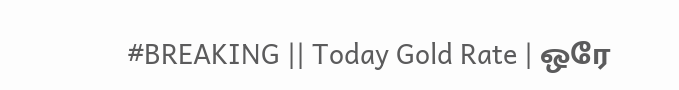#BREAKING || Today Gold Rate | ஒரே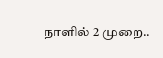நாளில் 2 முறை..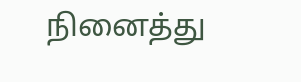நினைத்து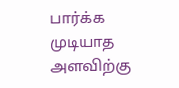பார்க்க முடியாத அளவிற்கு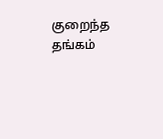குறைந்த தங்கம்